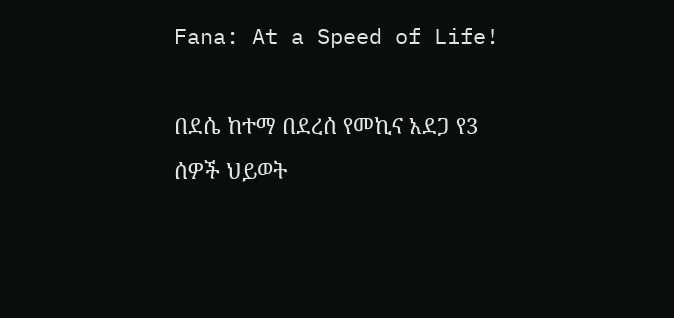Fana: At a Speed of Life!

በደሴ ከተማ በደረሰ የመኪና አደጋ የ3 ሰዎች ህይወት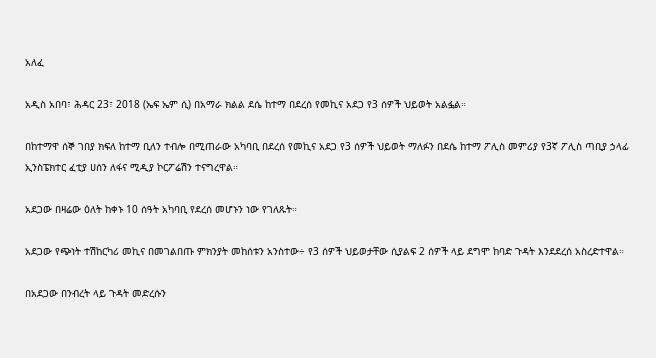አለፈ

አዲስ አበባ፣ ሕዳር 23፣ 2018 (ኤፍ ኤም ሲ) በአማራ ክልል ደሴ ከተማ በደረሰ የመኪና አደጋ የ3 ሰዎች ህይወት አልፏል።

በከተማዋ ሰኞ ገበያ ክፍለ ከተማ ቢለን ተብሎ በሚጠራው አካባቢ በደረሰ የመኪና አደጋ የ3 ሰዎች ህይወት ማለፉን በደሴ ከተማ ፖሊስ መምሪያ የ3ኛ ፖሊስ ጣቢያ ኃላፊ ኢንስፔክተር ፈቲያ ሀሰን ለፋና ሚዲያ ኮርፖሬሽን ተናግረዋል።

አደጋው በዛሬው ዕለት ከቀኑ 10 ሰዓት አካባቢ የደረሰ መሆኑን ነው የገለጹት።

አደጋው የጭነት ተሽከርካሪ መኪና በመገልበጡ ምክንያት መከሰቱን አንስተው÷ የ3 ሰዎች ህይወታቸው ሲያልፍ 2 ሰዎች ላይ ደግሞ ከባድ ጉዳት እንደደረሰ አስረድተዋል።

በአደጋው በንብረት ላይ ጉዳት መድረሱን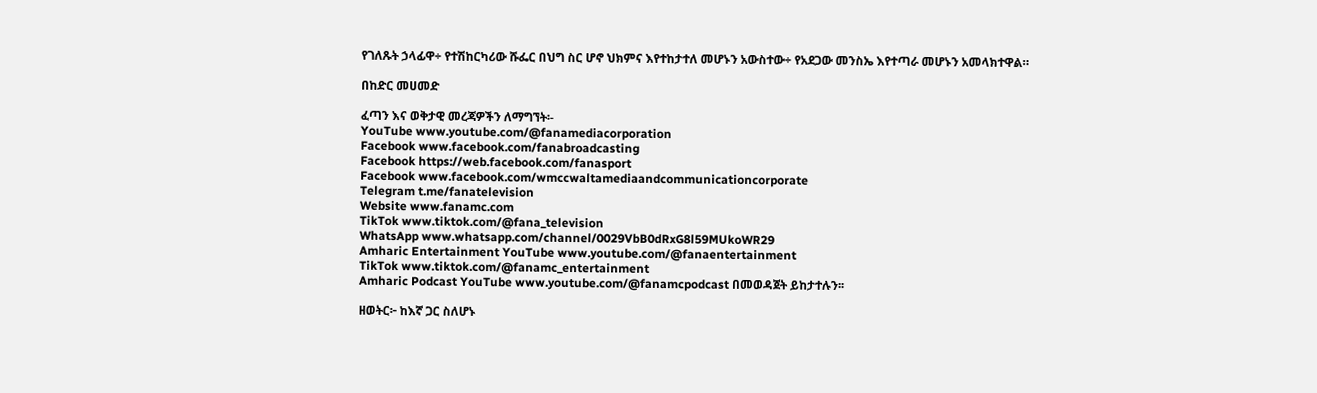የገለጹት ኃላፊዋ÷ የተሽከርካሪው ሹፌር በህግ ስር ሆኖ ህክምና እየተከታተለ መሆኑን አውስተው÷ የአደጋው መንስኤ እየተጣራ መሆኑን አመላክተዋል።

በከድር መሀመድ

ፈጣን እና ወቅታዊ መረጃዎችን ለማግኘት፡-
YouTube www.youtube.com/@fanamediacorporation
Facebook www.facebook.com/fanabroadcasting
Facebook https://web.facebook.com/fanasport
Facebook www.facebook.com/wmccwaltamediaandcommunicationcorporate
Telegram t.me/fanatelevision
Website www.fanamc.com
TikTok www.tiktok.com/@fana_television
WhatsApp www.whatsapp.com/channel/0029VbB0dRxG8l59MUkoWR29
Amharic Entertainment YouTube www.youtube.com/@fanaentertainment
TikTok www.tiktok.com/@fanamc_entertainment
Amharic Podcast YouTube www.youtube.com/@fanamcpodcast በመወዳጀት ይከታተሉን፡፡

ዘወትር፦ ከእኛ ጋር ስለሆኑ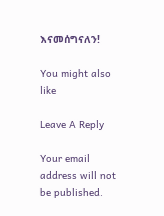እናመሰግናለን!

You might also like

Leave A Reply

Your email address will not be published.